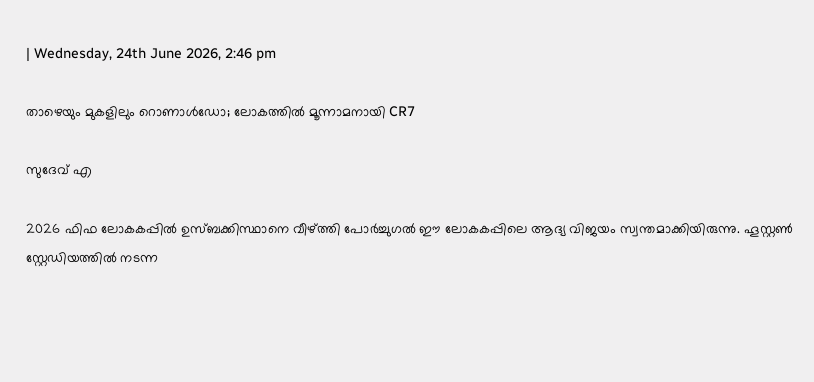| Wednesday, 24th June 2026, 2:46 pm

താഴെയും മുകളിലും റൊണാൾഡോ; ലോകത്തിൽ മൂന്നാമനായി CR7

സുദേവ് എ

2026 ഫിഫ ലോകകപ്പില്‍ ഉസ്ബക്കിസ്ഥാനെ വീഴ്ത്തി പോര്‍ച്ചുഗല്‍ ഈ ലോകകപ്പിലെ ആദ്യ വിജയം സ്വന്തമാക്കിയിരുന്നു. ഹൂസ്റ്റണ്‍ സ്റ്റേഡിയത്തില്‍ നടന്ന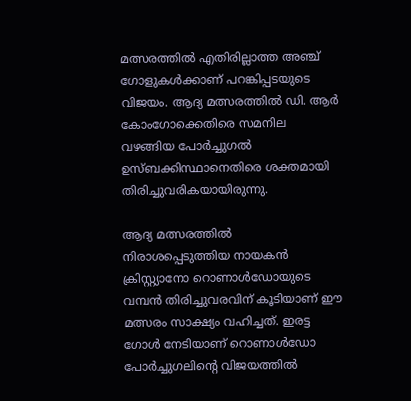മത്സരത്തില്‍ എതിരില്ലാത്ത അഞ്ച് ഗോളുകള്‍ക്കാണ് പറങ്കിപ്പടയുടെ വിജയം. ആദ്യ മത്സരത്തില്‍ ഡി. ആര്‍ കോംഗോക്കെതിരെ സമനില വഴങ്ങിയ പോര്‍ച്ചുഗല്‍ ഉസ്ബക്കിസ്ഥാനെതിരെ ശക്തമായി തിരിച്ചുവരികയായിരുന്നു.

ആദ്യ മത്സരത്തില്‍ നിരാശപ്പെടുത്തിയ നായകന്‍ ക്രിസ്റ്റ്യാനോ റൊണാള്‍ഡോയുടെ വമ്പന്‍ തിരിച്ചുവരവിന് കൂടിയാണ് ഈ മത്സരം സാക്ഷ്യം വഹിച്ചത്. ഇരട്ട ഗോള്‍ നേടിയാണ് റൊണാള്‍ഡോ പോര്‍ച്ചുഗലിന്റെ വിജയത്തില്‍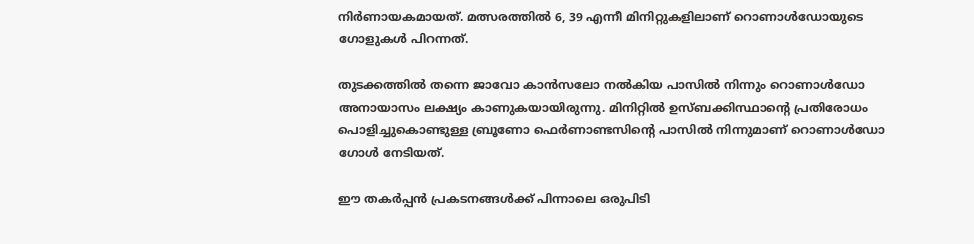നിര്‍ണായകമായത്. മത്സരത്തില്‍ 6, 39 എന്നീ മിനിറ്റുകളിലാണ് റൊണാള്‍ഡോയുടെ ഗോളുകള്‍ പിറന്നത്.

തുടക്കത്തില്‍ തന്നെ ജാവോ കാന്‍സലോ നല്‍കിയ പാസില്‍ നിന്നും റൊണാള്‍ഡോ അനായാസം ലക്ഷ്യം കാണുകയായിരുന്നു. മിനിറ്റില്‍ ഉസ്ബക്കിസ്ഥാന്റെ പ്രതിരോധം പൊളിച്ചുകൊണ്ടുള്ള ബ്രൂണോ ഫെര്‍ണാണ്ടസിന്റെ പാസില്‍ നിന്നുമാണ് റൊണാള്‍ഡോ ഗോള്‍ നേടിയത്.

ഈ തകര്‍പ്പന്‍ പ്രകടനങ്ങള്‍ക്ക് പിന്നാലെ ഒരുപിടി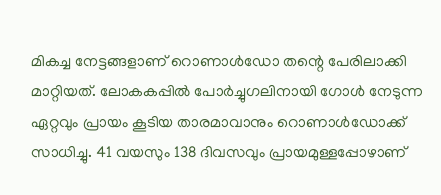മികച്ച നേട്ടങ്ങളാണ് റൊണാള്‍ഡോ തന്റെ പേരിലാക്കി മാറ്റിയത്. ലോകകപ്പില്‍ പോര്‍ച്ചുഗലിനായി ഗോള്‍ നേടുന്ന ഏറ്റവും പ്രായം കൂടിയ താരമാവാനും റൊണാള്‍ഡോക്ക് സാധിച്ചു. 41 വയസും 138 ദിവസവും പ്രായമുള്ളപ്പോഴാണ്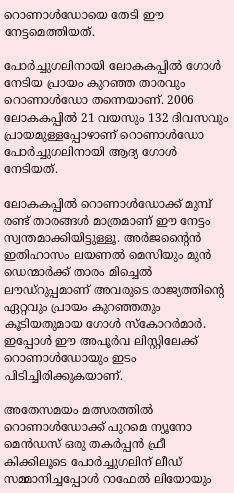റൊണാള്‍ഡോയെ തേടി ഈ നേട്ടമെത്തിയത്.

പോര്‍ച്ചുഗലിനായി ലോകകപ്പില്‍ ഗോള്‍ നേടിയ പ്രായം കുറഞ്ഞ താരവും റൊണാള്‍ഡോ തന്നെയാണ്. 2006 ലോകകപ്പില്‍ 21 വയസും 132 ദിവസവും പ്രായമുള്ളപ്പോഴാണ് റൊണാള്‍ഡോ പോര്‍ച്ചുഗലിനായി ആദ്യ ഗോള്‍ നേടിയത്.

ലോകകപ്പില്‍ റൊണാള്‍ഡോക്ക് മുമ്പ് രണ്ട് താരങ്ങള്‍ മാത്രമാണ് ഈ നേട്ടം സ്വന്തമാക്കിയിട്ടുള്ളൂ. അര്‍ജന്റൈന്‍ ഇതിഹാസം ലയണല്‍ മെസിയും മുന്‍ ഡെന്മാര്‍ക്ക് താരം മിച്ചെല്‍ ലൗഡ്റുപ്പമാണ് അവരുടെ രാജ്യത്തിന്റെ ഏറ്റവും പ്രായം കുറഞ്ഞതും കൂടിയതുമായ ഗോള്‍ സ്‌കോറര്‍മാര്‍. ഇപ്പോള്‍ ഈ അപൂര്‍വ ലിസ്റ്റിലേക്ക് റൊണാള്‍ഡോയും ഇടം പിടിച്ചിരിക്കുകയാണ്.

അതേസമയം മത്സരത്തില്‍ റൊണാള്‍ഡോക്ക് പുറമെ ന്യൂനോ മെന്‍ഡസ് ഒരു തകര്‍പ്പന്‍ ഫ്രീ കിക്കിലൂടെ പോര്‍ച്ചുഗലിന് ലീഡ് സമ്മാനിച്ചപ്പോള്‍ റാഫേല്‍ ലിയോയും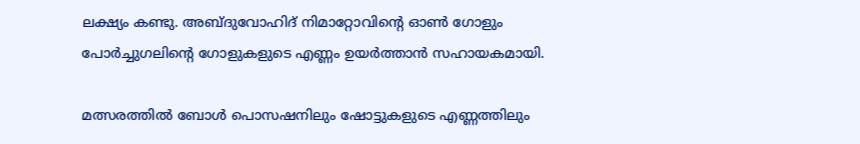ലക്ഷ്യം കണ്ടു. അബ്ദുവോഹിദ് നിമാറ്റോവിന്റെ ഓണ്‍ ഗോളും പോര്‍ച്ചുഗലിന്റെ ഗോളുകളുടെ എണ്ണം ഉയര്‍ത്താന്‍ സഹായകമായി.

മത്സരത്തില്‍ ബോള്‍ പൊസഷനിലും ഷോട്ടുകളുടെ എണ്ണത്തിലും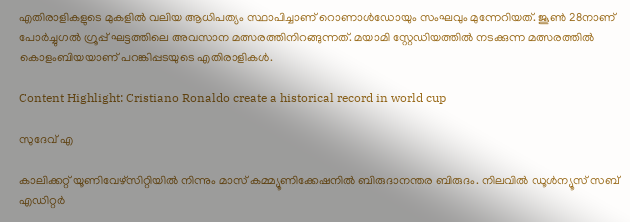എതിരാളികളുടെ മുകളില്‍ വലിയ ആധിപത്യം സ്ഥാപിച്ചാണ് റൊണാള്‍ഡോയും സംഘവും മുന്നേറിയത്. ജൂണ്‍ 28നാണ് പോര്‍ച്ചുഗല്‍ ഗ്രൂപ്പ് ഘട്ടത്തിലെ അവസാന മത്സരത്തിനിറങ്ങുന്നത്. മയാമി സ്റ്റേഡിയത്തില്‍ നടക്കുന്ന മത്സരത്തില്‍ കൊളംബിയയാണ് പറങ്കിപ്പടയുടെ എതിരാളികള്‍.

Content Highlight: Cristiano Ronaldo create a historical record in world cup

സുദേവ് എ

കാലിക്കറ്റ് യൂണിവേഴ്‌സിറ്റിയില്‍ നിന്നും മാസ് കമ്മ്യൂണിക്കേഷനില്‍ ബിരുദാനന്തര ബിരുദം. നിലവില്‍ ഡൂള്‍ന്യൂസ് സബ് എഡിറ്റര്‍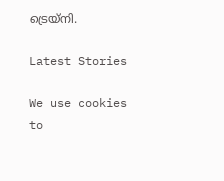ട്രെയ്‌നി.

Latest Stories

We use cookies to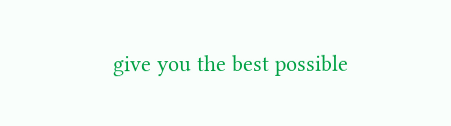give you the best possible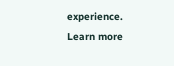experience. Learn more